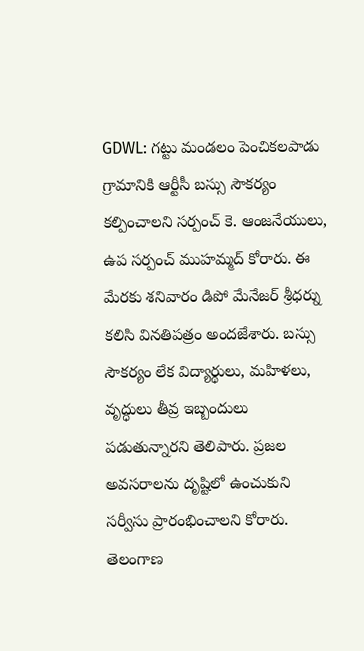GDWL: గట్టు మండలం పెంచికలపాడు గ్రామానికి ఆర్టీసీ బస్సు సౌకర్యం కల్పించాలని సర్పంచ్ కె. ఆంజనేయులు, ఉప సర్పంచ్ ముహమ్మద్ కోరారు. ఈ మేరకు శనివారం డిపో మేనేజర్ శ్రీధర్ను కలిసి వినతిపత్రం అందజేశారు. బస్సు సౌకర్యం లేక విద్యార్థులు, మహిళలు, వృద్ధులు తీవ్ర ఇబ్బందులు పడుతున్నారని తెలిపారు. ప్రజల అవసరాలను దృష్టిలో ఉంచుకుని సర్వీసు ప్రారంభించాలని కోరారు.
తెలంగాణ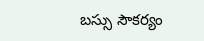బస్సు సౌకర్యం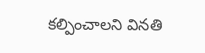కల్పించాలని వినతి